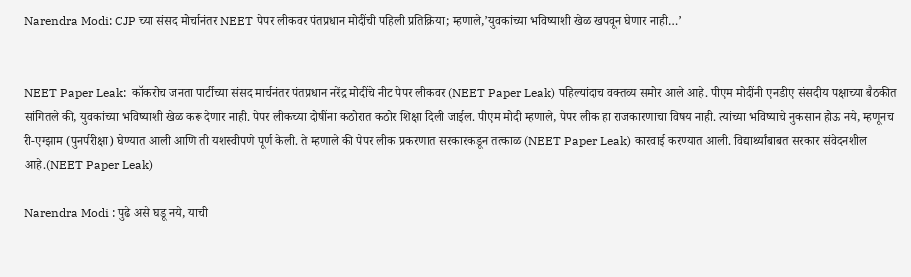Narendra Modi: CJP च्या संसद मोर्चानंतर NEET पेपर लीकवर पंतप्रधान मोदींची पहिली प्रतिक्रिया; म्हणाले,’युवकांच्या भविष्याशी खेळ खपवून घेणार नाही…’


NEET Paper Leak:  कॉकरोच जनता पार्टीच्या संसद मार्चनंतर पंतप्रधान नरेंद्र मोदींचे नीट पेपर लीकवर (NEET Paper Leak) पहिल्यांदाच वक्तव्य समोर आले आहे. पीएम मोदींनी एनडीए संसदीय पक्षाच्या बैठकीत सांगितले की, युवकांच्या भविष्याशी खेळ करू देणार नाही. पेपर लीकच्या दोषींना कठोरात कठोर शिक्षा दिली जाईल. पीएम मोदी म्हणाले, पेपर लीक हा राजकारणाचा विषय नाही. त्यांच्या भविष्याचे नुकसान होऊ नये, म्हणूनच री-एग्झाम (पुनर्परीक्षा) घेण्यात आली आणि ती यशस्वीपणे पूर्ण केली. ते म्हणाले की पेपर लीक प्रकरणात सरकारकडून तत्काळ (NEET Paper Leak) कारवाई करण्यात आली. विद्यार्थ्यांबाबत सरकार संवेदनशील आहे.(NEET Paper Leak)

Narendra Modi : पुढे असे घडू नये, याची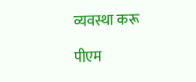व्यवस्था करू

पीएम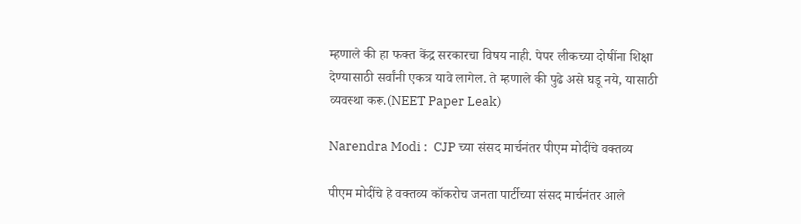म्हणाले की हा फक्त केंद्र सरकारचा विषय नाही. पेपर लीकच्या दोषींना शिक्षा देण्यासाठी सर्वांनी एकत्र यावे लागेल. ते म्हणाले की पुढे असे घडू नये, यासाठी व्यवस्था करू.(NEET Paper Leak)

Narendra Modi :  CJP च्या संसद मार्चनंतर पीएम मोदींचे वक्तव्य

पीएम मोदींचे हे वक्तव्य कॉकरोच जनता पार्टीच्या संसद मार्चनंतर आले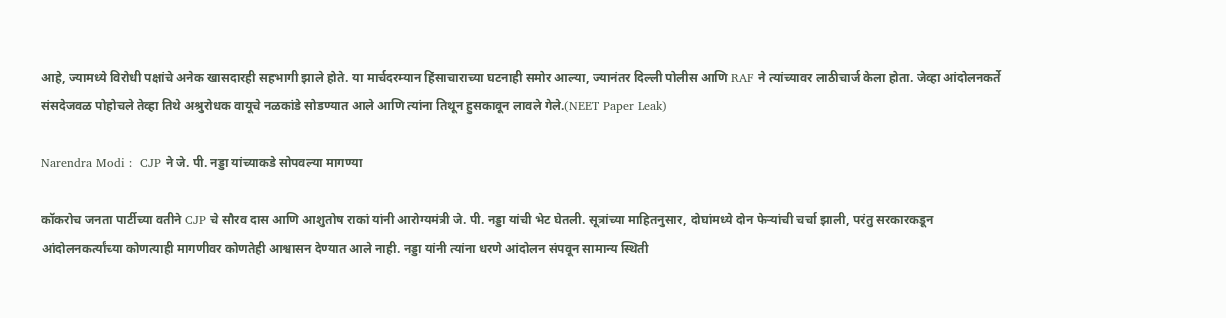आहे, ज्यामध्ये विरोधी पक्षांचे अनेक खासदारही सहभागी झाले होते. या मार्चदरम्यान हिंसाचाराच्या घटनाही समोर आल्या, ज्यानंतर दिल्ली पोलीस आणि RAF ने त्यांच्यावर लाठीचार्ज केला होता. जेव्हा आंदोलनकर्ते संसदेजवळ पोहोचले तेव्हा तिथे अश्रुरोधक वायूचे नळकांडे सोडण्यात आले आणि त्यांना तिथून हुसकावून लावले गेले.(NEET Paper Leak)

Narendra Modi :  CJP ने जे. पी. नड्डा यांच्याकडे सोपवल्या मागण्या

कॉकरोच जनता पार्टीच्या वतीने CJP चे सौरव दास आणि आशुतोष राकां यांनी आरोग्यमंत्री जे. पी. नड्डा यांची भेट घेतली. सूत्रांच्या माहितनुसार, दोघांमध्ये दोन फेऱ्यांची चर्चा झाली, परंतु सरकारकडून आंदोलनकर्त्यांच्या कोणत्याही मागणीवर कोणतेही आश्वासन देण्यात आले नाही. नड्डा यांनी त्यांना धरणे आंदोलन संपवून सामान्य स्थिती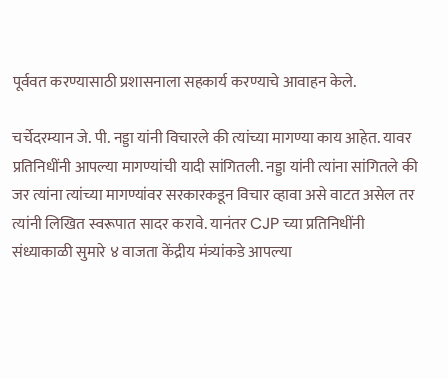पूर्ववत करण्यासाठी प्रशासनाला सहकार्य करण्याचे आवाहन केले.

चर्चेदरम्यान जे. पी. नड्डा यांनी विचारले की त्यांच्या मागण्या काय आहेत. यावर प्रतिनिधींनी आपल्या मागण्यांची यादी सांगितली. नड्डा यांनी त्यांना सांगितले की जर त्यांना त्यांच्या मागण्यांवर सरकारकडून विचार व्हावा असे वाटत असेल तर त्यांनी लिखित स्वरूपात सादर करावे. यानंतर CJP च्या प्रतिनिधींनी संध्याकाळी सुमारे ४ वाजता केंद्रीय मंत्र्यांकडे आपल्या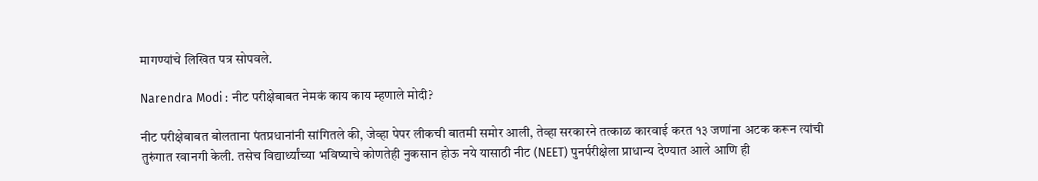मागण्यांचे लिखित पत्र सोपवले.

Narendra Modi : नीट परीक्षेबाबत नेमकं काय काय म्हणाले मोदी?

नीट परीक्षेबाबत बोलताना पंतप्रधानांनी सांगितले की, जेव्हा पेपर लीकची बातमी समोर आली, तेव्हा सरकारने तत्काळ कारवाई करत १३ जणांना अटक करून त्यांची तुरुंगात रवानगी केली. तसेच विद्यार्थ्यांच्या भविष्याचे कोणतेही नुकसान होऊ नये यासाठी नीट (NEET) पुनर्परीक्षेला प्राधान्य देण्यात आले आणि ही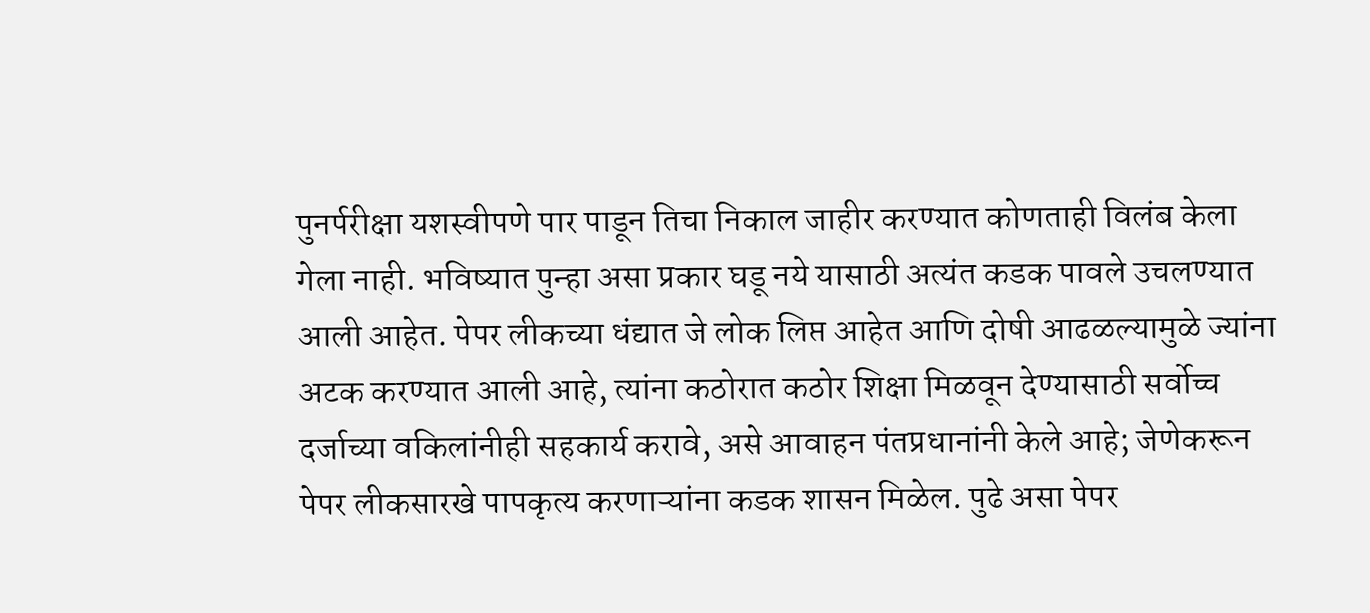पुनर्परीक्षा यशस्वीपणे पार पाडून तिचा निकाल जाहीर करण्यात कोणताही विलंब केला गेला नाही. भविष्यात पुन्हा असा प्रकार घडू नये यासाठी अत्यंत कडक पावले उचलण्यात आली आहेत. पेपर लीकच्या धंद्यात जे लोक लिप्त आहेत आणि दोषी आढळल्यामुळे ज्यांना अटक करण्यात आली आहे, त्यांना कठोरात कठोर शिक्षा मिळवून देण्यासाठी सर्वोच्च दर्जाच्या वकिलांनीही सहकार्य करावे, असे आवाहन पंतप्रधानांनी केले आहे; जेणेकरून पेपर लीकसारखे पापकृत्य करणाऱ्यांना कडक शासन मिळेल. पुढे असा पेपर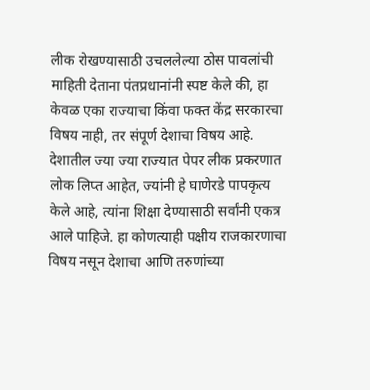लीक रोखण्यासाठी उचललेल्या ठोस पावलांची माहिती देताना पंतप्रधानांनी स्पष्ट केले की, हा केवळ एका राज्याचा किंवा फक्त केंद्र सरकारचा विषय नाही, तर संपूर्ण देशाचा विषय आहे. देशातील ज्या ज्या राज्यात पेपर लीक प्रकरणात लोक लिप्त आहेत, ज्यांनी हे घाणेरडे पापकृत्य केले आहे, त्यांना शिक्षा देण्यासाठी सर्वांनी एकत्र आले पाहिजे. हा कोणत्याही पक्षीय राजकारणाचा विषय नसून देशाचा आणि तरुणांच्या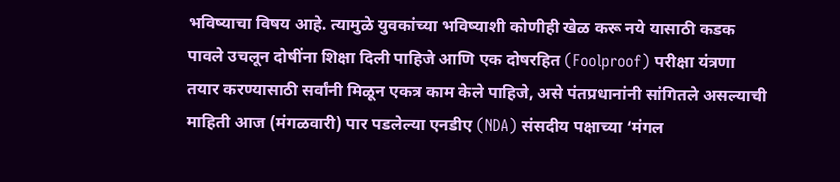भविष्याचा विषय आहे. त्यामुळे युवकांच्या भविष्याशी कोणीही खेळ करू नये यासाठी कडक पावले उचलून दोषींना शिक्षा दिली पाहिजे आणि एक दोषरहित (Foolproof) परीक्षा यंत्रणा तयार करण्यासाठी सर्वांनी मिळून एकत्र काम केले पाहिजे, असे पंतप्रधानांनी सांगितले असल्याची माहिती आज (मंगळवारी) पार पडलेल्या एनडीए (NDA) संसदीय पक्षाच्या ‘मंगल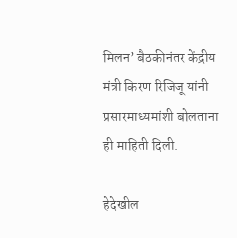मिलन’ बैठकीनंतर केंद्रीय मंत्री किरण रिजिजू यांनी प्रसारमाध्यमांशी बोलताना ही माहिती दिली.

हेदेखील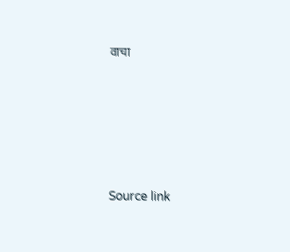वाचा





Source link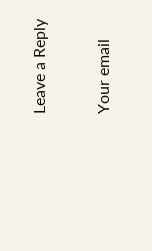Leave a Reply

Your email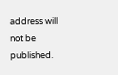address will not be published.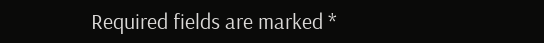Required fields are marked *